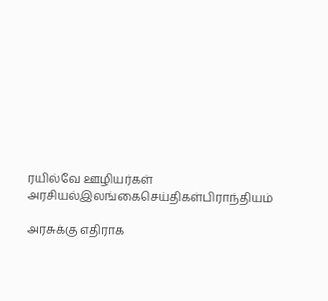ரயில்வே ஊழியர்கள்
அரசியல்இலங்கைசெய்திகள்பிராந்தியம்

அரசுக்கு எதிராக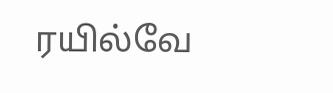ரயில்வே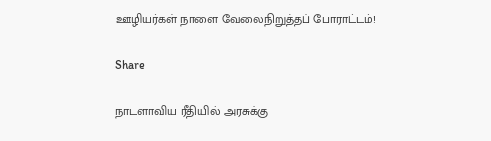ஊழியர்கள் நாளை வேலைநிறுத்தப் போராட்டம்!

Share

நாடளாவிய ரீதியில் அரசுக்கு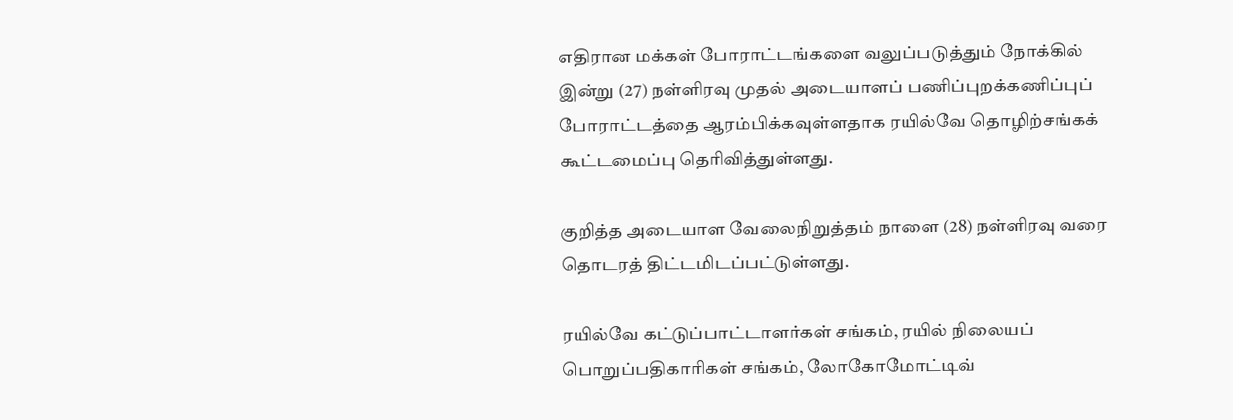எதிரான மக்கள் போராட்டங்களை வலுப்படுத்தும் நோக்கில் இன்று (27) நள்ளிரவு முதல் அடையாளப் பணிப்புறக்கணிப்புப் போராட்டத்தை ஆரம்பிக்கவுள்ளதாக ரயில்வே தொழிற்சங்கக் கூட்டமைப்பு தெரிவித்துள்ளது.

குறித்த அடையாள வேலைநிறுத்தம் நாளை (28) நள்ளிரவு வரை தொடரத் திட்டமிடப்பட்டுள்ளது.

ரயில்வே கட்டுப்பாட்டாளர்கள் சங்கம், ரயில் நிலையப் பொறுப்பதிகாரிகள் சங்கம், லோகோமோட்டிவ்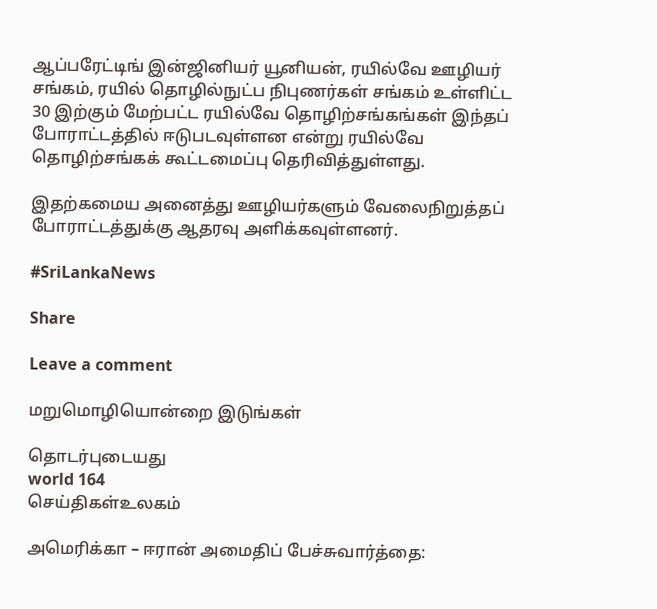ஆப்பரேட்டிங் இன்ஜினியர் யூனியன், ரயில்வே ஊழியர் சங்கம், ரயில் தொழில்நுட்ப நிபுணர்கள் சங்கம் உள்ளிட்ட 30 இற்கும் மேற்பட்ட ரயில்வே தொழிற்சங்கங்கள் இந்தப் போராட்டத்தில் ஈடுபடவுள்ளன என்று ரயில்வே தொழிற்சங்கக் கூட்டமைப்பு தெரிவித்துள்ளது.

இதற்கமைய அனைத்து ஊழியர்களும் வேலைநிறுத்தப் போராட்டத்துக்கு ஆதரவு அளிக்கவுள்ளனர்.

#SriLankaNews

Share

Leave a comment

மறுமொழியொன்றை இடுங்கள்

தொடர்புடையது
world 164
செய்திகள்உலகம்

அமெரிக்கா – ஈரான் அமைதிப் பேச்சுவார்த்தை: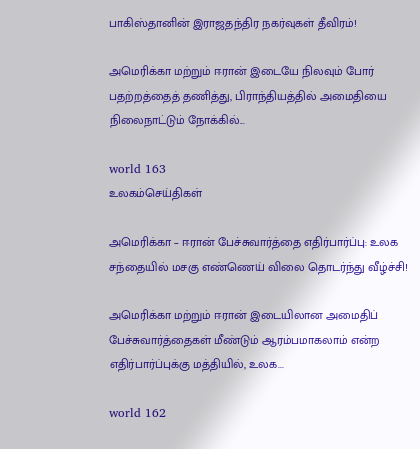பாகிஸ்தானின் இராஜதந்திர நகர்வுகள் தீவிரம்!

அமெரிக்கா மற்றும் ஈரான் இடையே நிலவும் போர் பதற்றத்தைத் தணித்து, பிராந்தியத்தில் அமைதியை நிலைநாட்டும் நோக்கில்...

world 163
உலகம்செய்திகள்

அமெரிக்கா – ஈரான் பேச்சுவார்த்தை எதிர்பார்ப்பு: உலக சந்தையில் மசகு எண்ணெய் விலை தொடர்ந்து வீழ்ச்சி!

அமெரிக்கா மற்றும் ஈரான் இடையிலான அமைதிப் பேச்சுவார்த்தைகள் மீண்டும் ஆரம்பமாகலாம் என்ற எதிர்பார்ப்புக்கு மத்தியில், உலக...

world 162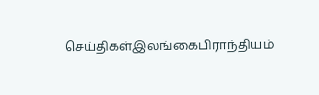செய்திகள்இலங்கைபிராந்தியம்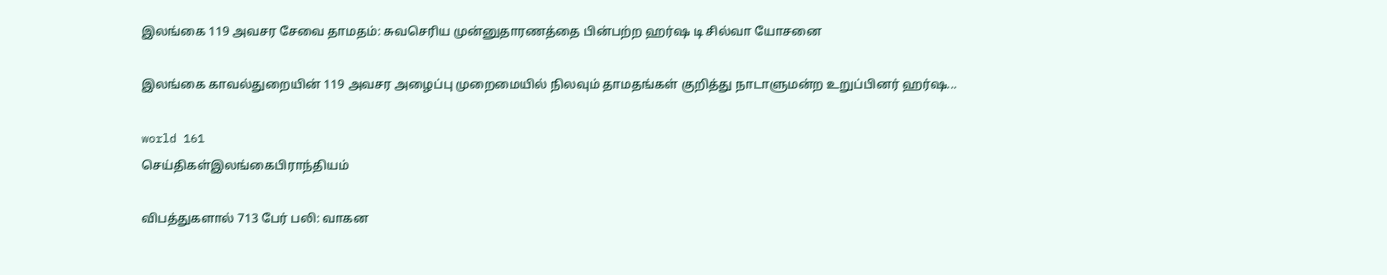இலங்கை 119 அவசர சேவை தாமதம்: சுவசெரிய முன்னுதாரணத்தை பின்பற்ற ஹர்ஷ டி சில்வா யோசனை

இலங்கை காவல்துறையின் 119 அவசர அழைப்பு முறைமையில் நிலவும் தாமதங்கள் குறித்து நாடாளுமன்ற உறுப்பினர் ஹர்ஷ...

world 161
செய்திகள்இலங்கைபிராந்தியம்

விபத்துகளால் 713 பேர் பலி: வாகன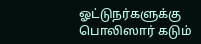ஓட்டுநர்களுக்கு பொலிஸார் கடும்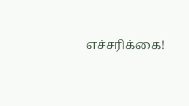எச்சரிக்கை!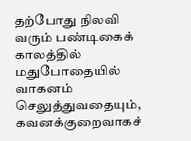தற்போது நிலவி வரும் பண்டிகைக் காலத்தில் மதுபோதையில் வாகனம் செலுத்துவதையும், கவனக்குறைவாகச்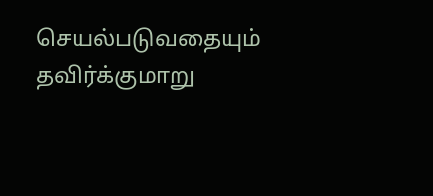செயல்படுவதையும் தவிர்க்குமாறு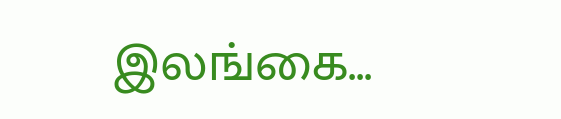இலங்கை...